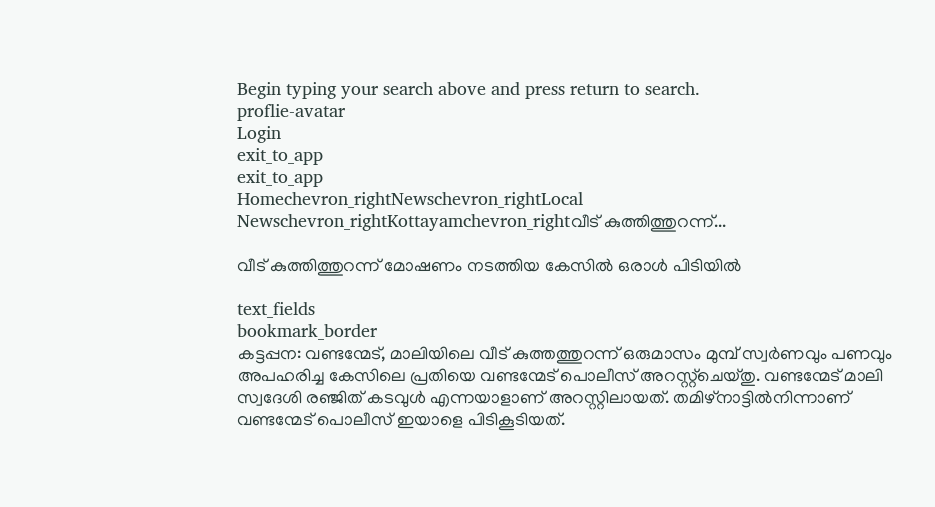Begin typing your search above and press return to search.
proflie-avatar
Login
exit_to_app
exit_to_app
Homechevron_rightNewschevron_rightLocal Newschevron_rightKottayamchevron_rightവീട് കുത്തിത്തുറന്ന്...

വീട് കുത്തിത്തുറന്ന് മോഷണം നടത്തിയ കേസിൽ ഒരാൾ പിടിയിൽ

text_fields
bookmark_border
കട്ടപ്പന: വണ്ടന്മേട്, മാലിയിലെ വീട് കുത്തത്തുറന്ന് ഒരുമാസം മുമ്പ് സ്വർണവും പണവും അപഹരിച്ച കേസിലെ പ്രതിയെ വണ്ടന്മേട് പൊലീസ് അറസ്റ്റ്ചെയ്തു. വണ്ടന്മേട് മാലി സ്വദേശി രഞ്ജിത് കടവുൾ എന്നയാളാണ് അറസ്റ്റിലായത്. തമിഴ്നാട്ടിൽനിന്നാണ് വണ്ടന്മേട് പൊലീസ് ഇയാളെ പിടികൂടിയത്.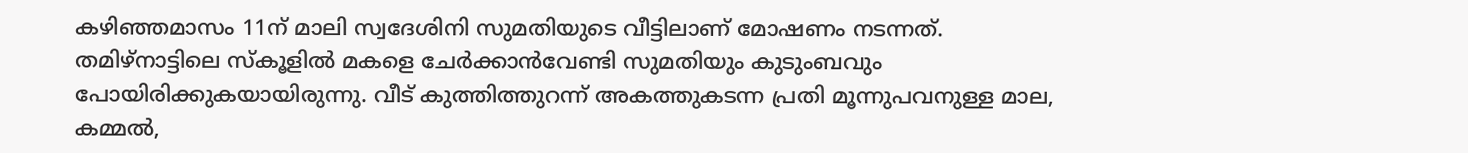കഴിഞ്ഞമാസം 11ന് മാലി സ്വദേശിനി സുമതിയുടെ വീട്ടിലാണ് മോഷണം നടന്നത്. തമിഴ്നാട്ടിലെ സ്‌കൂളിൽ മകളെ ചേർക്കാൻവേണ്ടി സുമതിയും കുടുംബവും പോയിരിക്കുകയായിരുന്നു. വീട് കുത്തിത്തുറന്ന് അകത്തുകടന്ന പ്രതി മൂന്നുപവനുള്ള മാല, കമ്മൽ,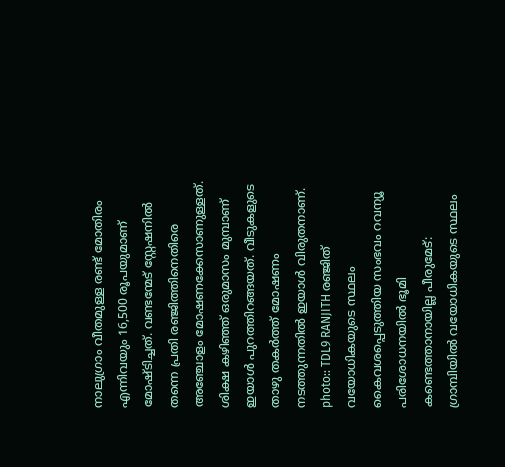നാലുഗ്രാം വീതമുള്ള രണ്ട് മോതിരം എന്നിവയും 16,500 രൂപയുമാണ് മോഷ്ടിച്ചത്. വണ്ടന്മേട് സ്റ്റേഷനിൽ തന്നെ പ്രതി രഞ്ജിത്തിനെതിരെ അഞ്ചോളം മോഷണക്കേസാണുള്ളത്. ശിക്ഷ കഴിഞ്ഞ് ഒരുമാസം മുമ്പാണ് ഇയാൾ പുറത്തിറങ്ങയത്. വീടുകളുടെ താഴു തകർത്ത് മോഷണം നടത്തുന്നതിൽ ഇയാൾ വിരുതനാണ്. photo:: TDL9 RANJITH രഞ്ജിത് വയോധികയുടെ സ്ഥലം കൈവശപ്പെടുത്തിയ സംഭവം റവന്യൂ പരിശോധനയിൽ ഭൂമി കണ്ടെത്താനായില്ല പീരുമേട്: ഗ്രാമ്പിയിൽ വയോധികയുടെ സ്ഥലം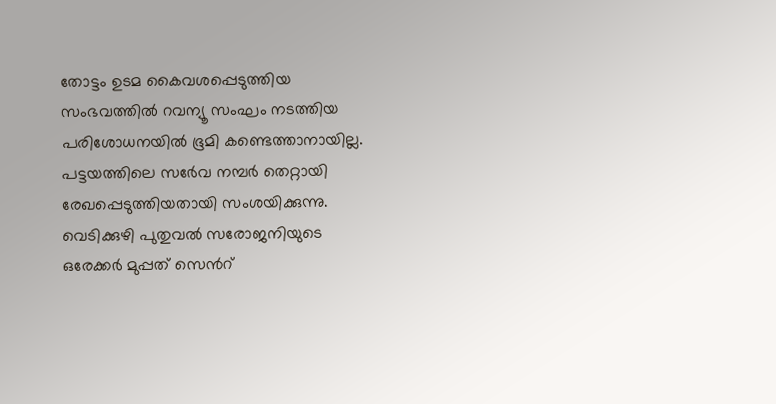തോട്ടം ഉടമ കൈവശപ്പെടുത്തിയ സംഭവത്തിൽ റവന്യൂ സംഘം നടത്തിയ പരിശോധനയിൽ ഭൂമി കണ്ടെത്താനായില്ല. പട്ടയത്തിലെ സർേവ നമ്പർ തെറ്റായി രേഖപ്പെടുത്തിയതായി സംശയിക്കുന്നു. വെടിക്കുഴി പുതുവൽ സരോജനിയുടെ ഒരേക്കർ മുപ്പത് സെൻറ്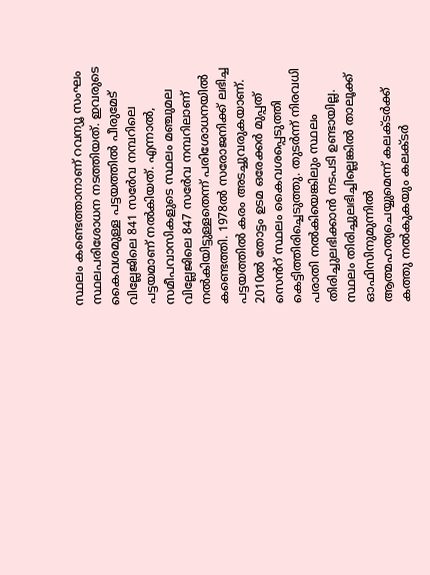സ്ഥലം കണ്ടെത്താനാണ് റവന്യൂ സംഘം സ്ഥലപരിശോധന നടത്തിയത്. ഇവരുടെ കൈവശമുള്ള പട്ടയത്തിൽ പീരുമേട് വില്ലേജിലെ 841 സർേവ നമ്പറിലെ പട്ടയമാണ് നൽകിയത്. എന്നാൽ, സമീപവാസികളുടെ സ്ഥലം മഞ്ചുമല വില്ലേജിലെ 847 സർേവ നമ്പറിലാണ് നൽകിയിട്ടുള്ളതെന്ന് പരിശോധനയിൽ കണ്ടെത്തി. 1978ൽ സരോജനിക്ക് ലഭിച്ച പട്ടയത്തിൽ കരം അടച്ചുവരുകയാണ്. 2010ൽ തോട്ടം ഉടമ ഒരേക്കർ മുപ്പത് സെൻറ് സ്ഥലം കൈവശപ്പെടുത്തി കെട്ടിത്തിരിച്ചെടുത്തു. തുടർന്ന് നിരവധി പരാതി നൽകിയെങ്കിലും സ്ഥലം തിരിച്ചുലഭിക്കാൻ നടപടി ഉണ്ടായില്ല. സ്ഥലം തിരിച്ചുലഭിച്ചില്ലെങ്കിൽ താലൂക്ക് ഓഫിസിനുമുന്നിൽ ആത്മഹത്യചെയ്യുമെന്ന് കലക്ടർക്ക് കത്തു നൽകുകയും കലക്ടർ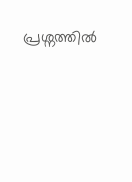പ്രശ്നത്തിൽ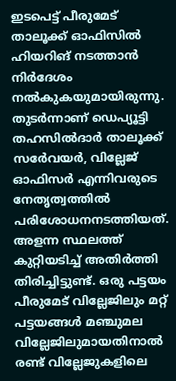ഇടപെട്ട് പീരുമേട് താലൂക്ക് ഓഫിസിൽ ഹിയറിങ് നടത്താൻ നിർദേശം നൽകുകയുമായിരുന്നു. തുടർന്നാണ് ഡെപ്യൂട്ടി തഹസിൽദാർ താലൂക്ക് സർേവയർ, വില്ലേജ് ഓഫിസർ എന്നിവരുടെ നേതൃത്വത്തിൽ പരിശോധനനടത്തിയത്. അളന്ന സ്ഥലത്ത് കുറ്റിയടിച്ച് അതിർത്തി തിരിച്ചിട്ടുണ്ട്. ഒരു പട്ടയം പീരുമേട് വില്ലേജിലും മറ്റ് പട്ടയങ്ങൾ മഞ്ചുമല വില്ലേജിലുമായതിനാൽ രണ്ട് വില്ലേജുകളിലെ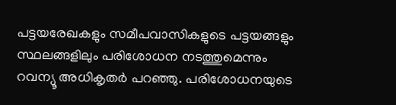പട്ടയരേഖകളും സമീപവാസികളുടെ പട്ടയങ്ങളും സ്ഥലങ്ങളിലും പരിശോധന നടത്തുമെന്നും റവന്യൂ അധികൃതർ പറഞ്ഞു. പരിശോധനയുടെ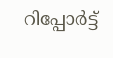റിപ്പോർട്ട്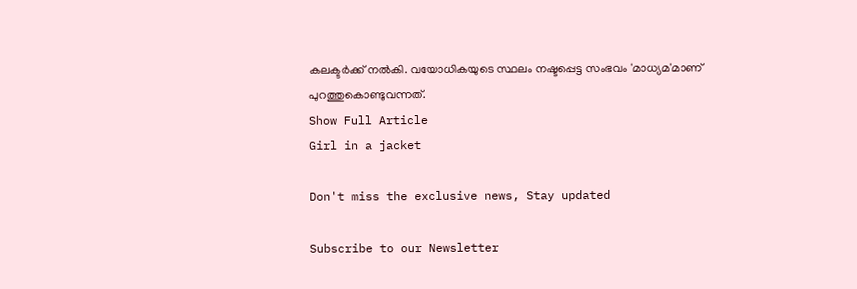കലക്ടർക്ക് നൽകി. വയോധികയുടെ സ്ഥലം നഷ്ടപ്പെട്ട സംഭവം 'മാധ്യമ'മാണ് പുറത്തുകൊണ്ടുവന്നത്.
Show Full Article
Girl in a jacket

Don't miss the exclusive news, Stay updated

Subscribe to our Newsletter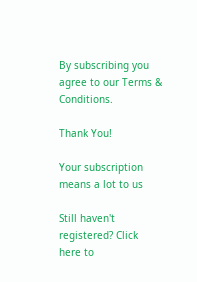By subscribing you agree to our Terms & Conditions.

Thank You!

Your subscription means a lot to us

Still haven't registered? Click here to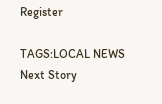Register

TAGS:LOCAL NEWS
Next Story